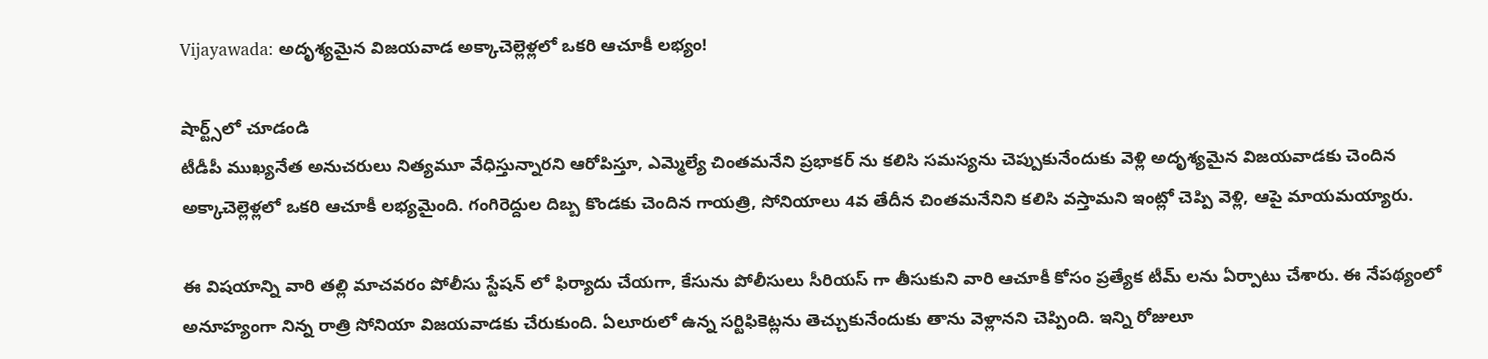Vijayawada: అదృశ్యమైన విజయవాడ అక్కాచెల్లెళ్లలో ఒకరి ఆచూకీ లభ్యం!

షార్ట్స్‌లో చూడండి
టీడీపీ ముఖ్యనేత అనుచరులు నిత్యమూ వేధిస్తున్నారని ఆరోపిస్తూ, ఎమ్మెల్యే చింతమనేని ప్రభాకర్ ను కలిసి సమస్యను చెప్పుకునేందుకు వెళ్లి అదృశ్యమైన విజయవాడకు చెందిన అక్కాచెల్లెళ్లలో ఒకరి ఆచూకీ లభ్యమైంది. గంగిరెద్దుల దిబ్బ కొండకు చెందిన గాయత్రి, సోనియాలు 4వ తేదీన చింతమనేనిని కలిసి వస్తామని ఇంట్లో చెప్పి వెళ్లి, ఆపై మాయమయ్యారు.

ఈ విషయాన్ని వారి తల్లి మాచవరం పోలీసు స్టేషన్ లో ఫిర్యాదు చేయగా, కేసును పోలీసులు సీరియస్ గా తీసుకుని వారి ఆచూకీ కోసం ప్రత్యేక టీమ్ లను ఏర్పాటు చేశారు. ఈ నేపథ్యంలో అనూహ్యంగా నిన్న రాత్రి సోనియా విజయవాడకు చేరుకుంది. ఏలూరులో ఉన్న సర్టిఫికెట్లను తెచ్చుకునేందుకు తాను వెళ్లానని చెప్పింది. ఇన్ని రోజులూ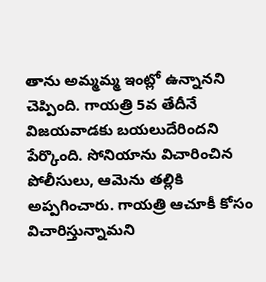తాను అమ్మమ్మ ఇంట్లో ఉన్నానని చెప్పింది. గాయత్రి 5వ తేదీనే విజయవాడకు బయలుదేరిందని పేర్కొంది. సోనియాను విచారించిన పోలీసులు, ఆమెను తల్లికి అప్పగించారు. గాయత్రి ఆచూకీ కోసం విచారిస్తున్నామని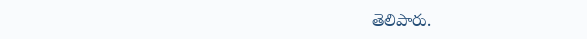తెలిపారు.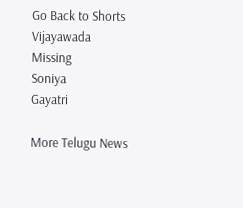Go Back to Shorts
Vijayawada
Missing
Soniya
Gayatri

More Telugu News